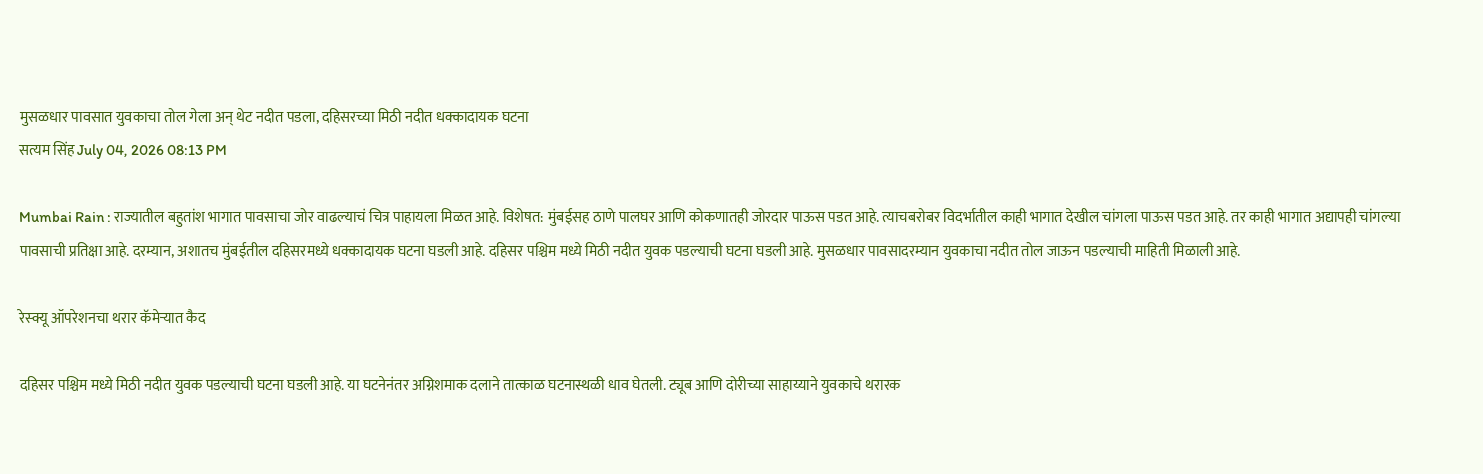मुसळधार पावसात युवकाचा तोल गेला अन् थेट नदीत पडला, दहिसरच्या मिठी नदीत धक्कादायक घटना
सत्यम सिंह July 04, 2026 08:13 PM

Mumbai Rain : राज्यातील बहुतांश भागात पावसाचा जोर वाढल्याचं चित्र पाहायला मिळत आहे. विशेषत: मुंबईसह ठाणे पालघर आणि कोकणातही जोरदार पाऊस पडत आहे. त्याचबरोबर विदर्भातील काही भागात देखील चांगला पाऊस पडत आहे. तर काही भागात अद्यापही चांगल्या पावसाची प्रतिक्षा आहे. दरम्यान, अशातच मुंबईतील दहिसरमध्ये धक्कादायक घटना घडली आहे. दहिसर पश्चिम मध्ये मिठी नदीत युवक पडल्याची घटना घडली आहे. मुसळधार पावसादरम्यान युवकाचा नदीत तोल जाऊन पडल्याची माहिती मिळाली आहे.

रेस्क्यू ऑपरेशनचा थरार कॅमेऱ्यात कैद

दहिसर पश्चिम मध्ये मिठी नदीत युवक पडल्याची घटना घडली आहे. या घटनेनंतर अग्निशमाक दलाने तात्काळ घटनास्थळी धाव घेतली. ट्यूब आणि दोरीच्या साहाय्याने युवकाचे थरारक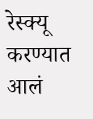रेस्क्यू करण्यात आलं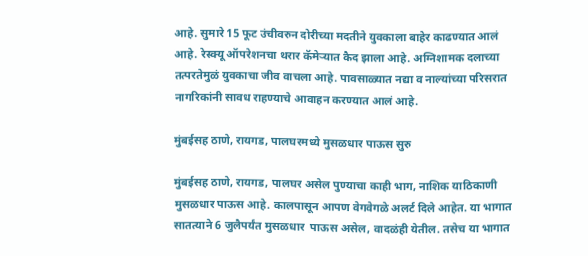आहे. सुमारे 15 फूट उंचीवरुन दोरीच्या मदतीने युवकाला बाहेर काढण्यात आलं आहे. रेस्क्यू ऑपरेशनचा थरार कॅमेऱ्यात कैद झाला आहे. अग्निशामक दलाच्या तत्परतेमुळं युवकाचा जीव वाचला आहे. पावसाळ्यात नद्या व नाल्यांच्या परिसरात नागरिकांनी सावध राहण्याचे आवाहन करण्यात आलं आहे.

मुंबईसह ठाणे, रायगड, पालघरमध्ये मुसळधार पाऊस सुरु

मुंबईसह ठाणे, रायगड, पालघर असेल पुण्याचा काही भाग, नाशिक याठिकाणी मुसळधार पाऊस आहे. कालपासून आपण वेगवेगळे अलर्ट दिले आहेत. या भागात सातत्याने 6 जुलैपर्यंत मुसळधार  पाऊस असेल, वादळंही येतील. तसेच या भागात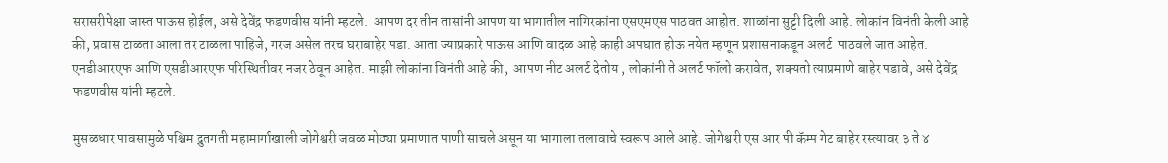सरासरीपेक्षा जास्त पाऊस होईल, असे देवेंद्र फडणवीस यांनी म्हटले.  आपण दर तीन तासांनी आपण या भागातील नागिरकांना एसएमएस पाठवत आहोत. शाळांना सुट्टी दिली आहे. लोकांन विनंती केली आहे की, प्रवास टाळता आला तर टाळला पाहिजे, गरज असेल तरच घराबाहेर पडा. आता ज्याप्रकारे पाऊस आणि वादळ आहे काही अपघात होऊ नयेत म्हणून प्रशासनाकडून अलर्ट  पाठवले जात आहेत. एनडीआरएफ आणि एसडीआरएफ परिस्थितीवर नजर ठेवून आहेत. माझी लोकांना विनंती आहे की,  आपण नीट अलर्ट देतोय , लोकांनी ते अलर्ट फॉलो करावेत, शक्यतो त्याप्रमाणे बाहेर पडावे, असे देवेंद्र फडणवीस यांनी म्हटले.

मुसळधार पावसामुळे पश्चिम द्रुतगती महामार्गाखाली जोगेश्वरी जवळ मोठ्या प्रमाणात पाणी साचले असून या भागाला तलावाचे स्वरूप आले आहे. जोगेश्वरी एस आर पी कॅम्प गेट बाहेर रस्त्यावर ३ ते ४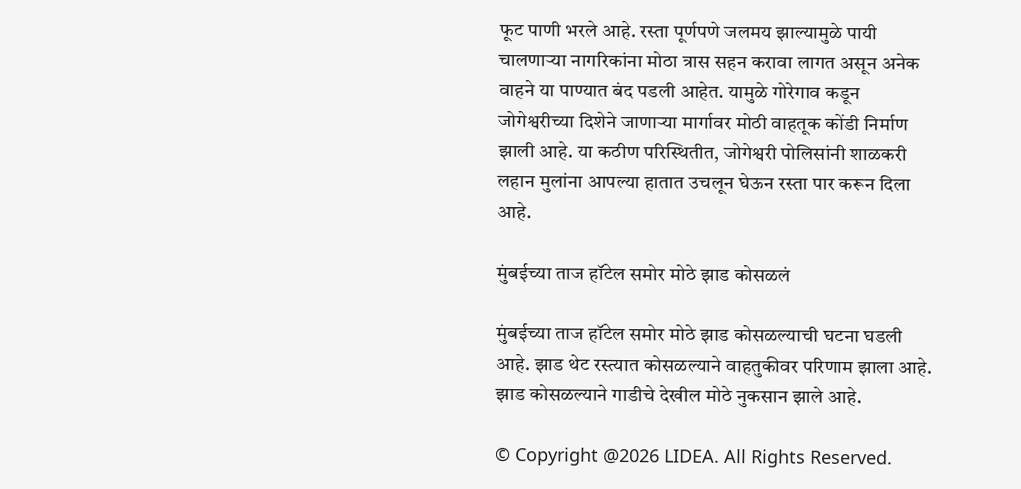फूट पाणी भरले आहे. रस्ता पूर्णपणे जलमय झाल्यामुळे पायी चालणाऱ्या नागरिकांना मोठा त्रास सहन करावा लागत असून अनेक वाहने या पाण्यात बंद पडली आहेत. यामुळे गोरेगाव कडून जोगेश्वरीच्या दिशेने जाणाऱ्या मार्गावर मोठी वाहतूक कोंडी निर्माण झाली आहे. या कठीण परिस्थितीत, जोगेश्वरी पोलिसांनी शाळकरी लहान मुलांना आपल्या हातात उचलून घेऊन रस्ता पार करून दिला आहे.

मुंबईच्या ताज हॉटेल समोर मोठे झाड कोसळलं

मुंबईच्या ताज हॉटेल समोर मोठे झाड कोसळल्याची घटना घडली आहे. झाड थेट रस्त्यात कोसळल्याने वाहतुकीवर परिणाम झाला आहे. झाड कोसळल्याने गाडीचे देखील मोठे नुकसान झाले आहे.

© Copyright @2026 LIDEA. All Rights Reserved.